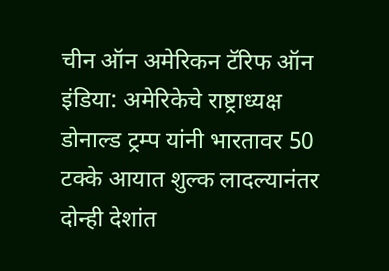चीन ऑन अमेरिकन टॅरिफ ऑन इंडिया: अमेरिकेचे राष्ट्राध्यक्ष डोनाल्ड ट्रम्प यांनी भारतावर 50 टक्के आयात शुल्क लादल्यानंतर दोन्ही देशांत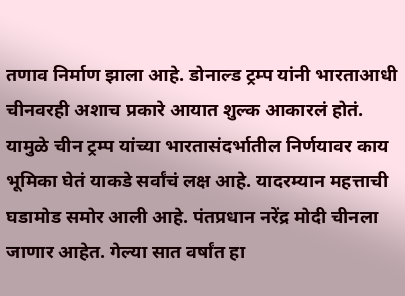तणाव निर्माण झाला आहे. डोनाल्ड ट्रम्प यांनी भारताआधी चीनवरही अशाच प्रकारे आयात शुल्क आकारलं होतं. यामुळे चीन ट्रम्प यांच्या भारतासंदर्भातील निर्णयावर काय भूमिका घेतं याकडे सर्वांचं लक्ष आहे. यादरम्यान महत्ताची घडामोड समोर आली आहे. पंतप्रधान नरेंद्र मोदी चीनला जाणार आहेत. गेल्या सात वर्षांत हा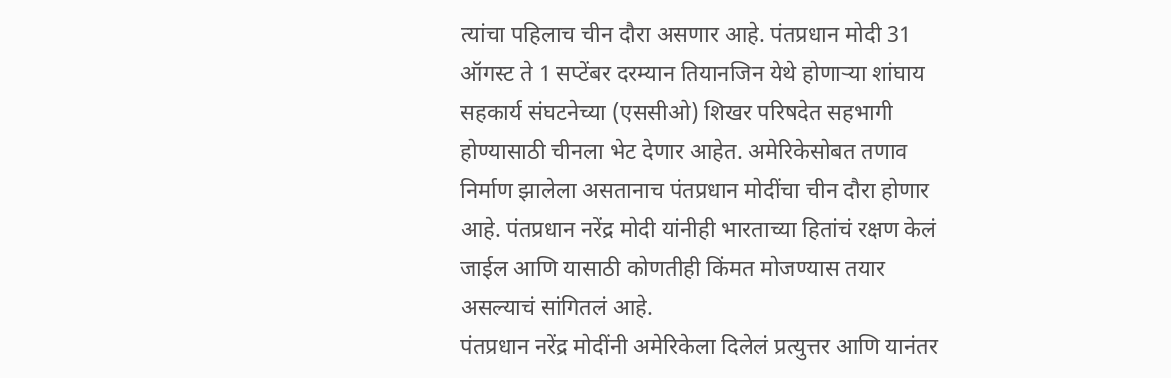त्यांचा पहिलाच चीन दौरा असणार आहे. पंतप्रधान मोदी 31 ऑगस्ट ते 1 सप्टेंबर दरम्यान तियानजिन येथे होणाऱ्या शांघाय सहकार्य संघटनेच्या (एससीओ) शिखर परिषदेत सहभागी होण्यासाठी चीनला भेट देणार आहेत. अमेरिकेसोबत तणाव निर्माण झालेला असतानाच पंतप्रधान मोदींचा चीन दौरा होणार आहे. पंतप्रधान नरेंद्र मोदी यांनीही भारताच्या हितांचं रक्षण केलं जाईल आणि यासाठी कोणतीही किंमत मोजण्यास तयार असल्याचं सांगितलं आहे.
पंतप्रधान नरेंद्र मोदींनी अमेरिकेला दिलेलं प्रत्युत्तर आणि यानंतर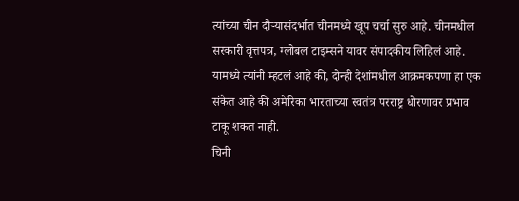त्यांच्या चीन दौऱ्यासंदर्भात चीनमध्ये खूप चर्चा सुरु आहे. चीनमधील सरकारी वृत्तपत्र, ग्लोबल टाइम्सने यावर संपादकीय लिहिलं आहे. यामध्ये त्यांनी म्हटलं आहे की, दोन्ही देशांमधील आक्रमकपणा हा एक संकेत आहे की अमेरिका भारताच्या स्वतंत्र परराष्ट्र धोरणावर प्रभाव टाकू शकत नाही.
चिनी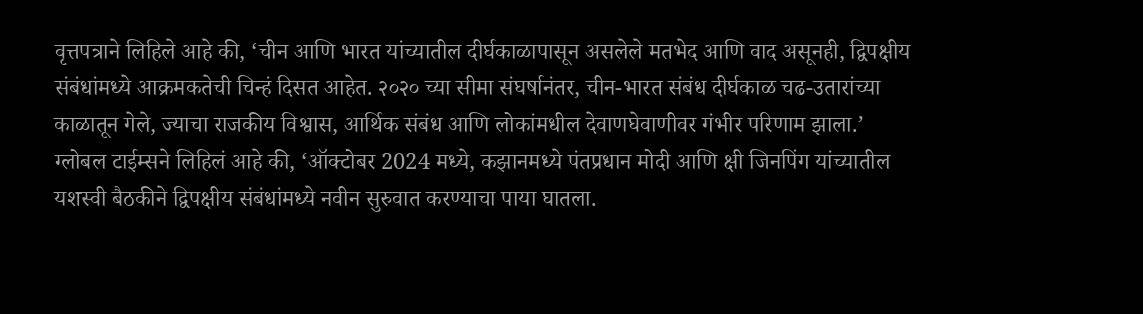वृत्तपत्राने लिहिले आहे की, ‘चीन आणि भारत यांच्यातील दीर्घकाळापासून असलेले मतभेद आणि वाद असूनही, द्विपक्षीय संबंधांमध्ये आक्रमकतेची चिन्हं दिसत आहेत. २०२० च्या सीमा संघर्षानंतर, चीन-भारत संबंध दीर्घकाळ चढ-उतारांच्या काळातून गेले, ज्याचा राजकीय विश्वास, आर्थिक संबंध आणि लोकांमधील देवाणघेवाणीवर गंभीर परिणाम झाला.’
ग्लोबल टाईम्सने लिहिलं आहे की, ‘ऑक्टोबर 2024 मध्ये, कझानमध्ये पंतप्रधान मोदी आणि क्षी जिनपिंग यांच्यातील यशस्वी बैठकीने द्विपक्षीय संबंधांमध्ये नवीन सुरुवात करण्याचा पाया घातला.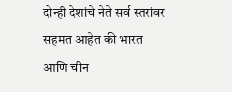दोन्ही देशांचे नेते सर्व स्तरांवर सहमत आहेत की भारत आणि चीन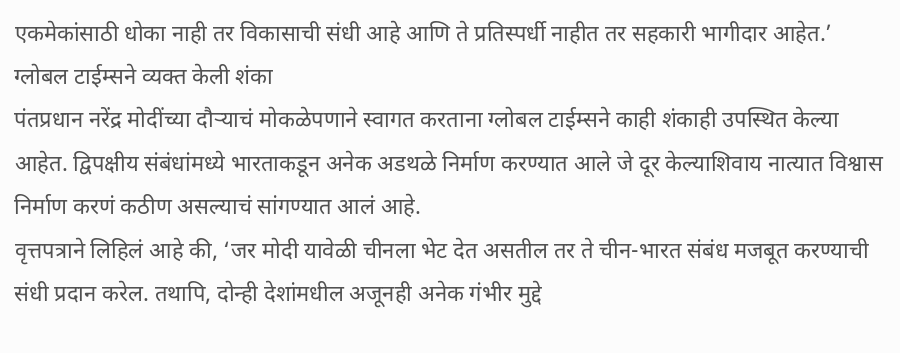एकमेकांसाठी धोका नाही तर विकासाची संधी आहे आणि ते प्रतिस्पर्धी नाहीत तर सहकारी भागीदार आहेत.’
ग्लोबल टाईम्सने व्यक्त केली शंका
पंतप्रधान नरेंद्र मोदींच्या दौऱ्याचं मोकळेपणाने स्वागत करताना ग्लोबल टाईम्सने काही शंकाही उपस्थित केल्या आहेत. द्विपक्षीय संबंधांमध्ये भारताकडून अनेक अडथळे निर्माण करण्यात आले जे दूर केल्याशिवाय नात्यात विश्वास निर्माण करणं कठीण असल्याचं सांगण्यात आलं आहे.
वृत्तपत्राने लिहिलं आहे की, ‘जर मोदी यावेळी चीनला भेट देत असतील तर ते चीन-भारत संबंध मजबूत करण्याची संधी प्रदान करेल. तथापि, दोन्ही देशांमधील अजूनही अनेक गंभीर मुद्दे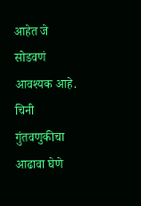आहेत जे सोडवणं आवश्यक आहे. चिनी गुंतवणुकीचा आढावा घेणे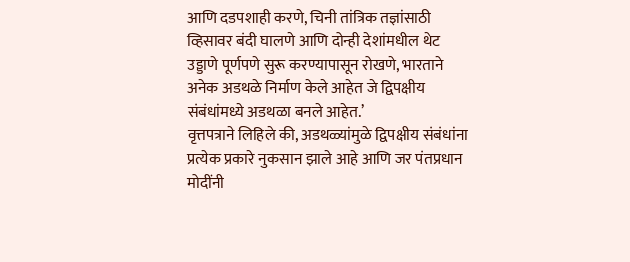आणि दडपशाही करणे, चिनी तांत्रिक तज्ञांसाठी व्हिसावर बंदी घालणे आणि दोन्ही देशांमधील थेट उड्डाणे पूर्णपणे सुरू करण्यापासून रोखणे, भारताने अनेक अडथळे निर्माण केले आहेत जे द्विपक्षीय संबंधांमध्ये अडथळा बनले आहेत.’
वृत्तपत्राने लिहिले की, अडथळ्यांमुळे द्विपक्षीय संबंधांना प्रत्येक प्रकारे नुकसान झाले आहे आणि जर पंतप्रधान मोदींनी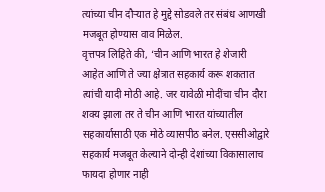त्यांच्या चीन दौऱ्यात हे मुद्दे सोडवले तर संबंध आणखी मजबूत होण्यास वाव मिळेल.
वृत्तपत्र लिहिते की, ‘चीन आणि भारत हे शेजारी आहेत आणि ते ज्या क्षेत्रात सहकार्य करू शकतात त्यांची यादी मोठी आहे. जर यावेळी मोदींचा चीन दौरा शक्य झाला तर ते चीन आणि भारत यांच्यातील सहकार्यासाठी एक मोठे व्यासपीठ बनेल. एससीओद्वारे सहकार्य मजबूत केल्याने दोन्ही देशांच्या विकासालाच फायदा होणार नाही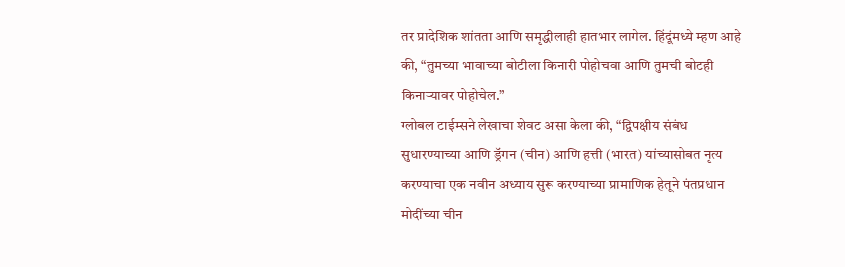तर प्रादेशिक शांतता आणि समृद्धीलाही हातभार लागेल. हिंदूंमध्ये म्हण आहे की, “तुमच्या भावाच्या बोटीला किनारी पोहोचवा आणि तुमची बोटही किनाऱ्यावर पोहोचेल.”
ग्लोबल टाईम्सने लेखाचा शेवट असा केला की, “द्विपक्षीय संबंध सुधारण्याच्या आणि ड्रॅगन (चीन) आणि हत्ती (भारत) यांच्यासोबत नृत्य करण्याचा एक नवीन अध्याय सुरू करण्याच्या प्रामाणिक हेतूने पंतप्रधान मोदींच्या चीन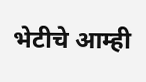भेटीचे आम्ही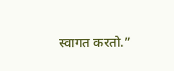स्वागत करतो.”